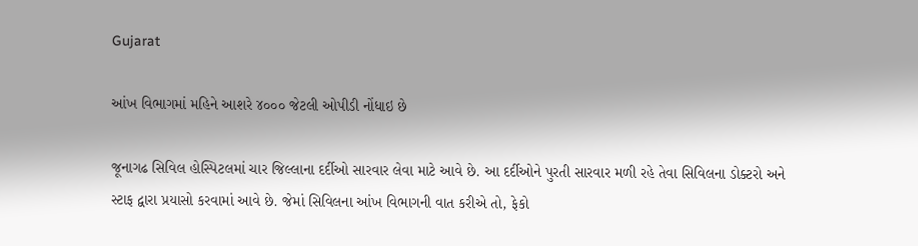Gujarat

આંખ વિભાગમાં મહિને આશરે ૪૦૦૦ જેટલી ઓપીડી નોંધાઇ છે

જૂનાગઢ સિવિલ હોસ્પિટલમાં ચાર જિલ્લાના દર્દીઓ સારવાર લેવા માટે આવે છે. આ દર્દીઓને પુરતી સારવાર મળી રહે તેવા સિવિલના ડોક્ટરો અને સ્ટાફ દ્વારા પ્રયાસો કરવામાં આવે છે. જેમાં સિવિલના આંખ વિભાગની વાત કરીએ તો, ફેકો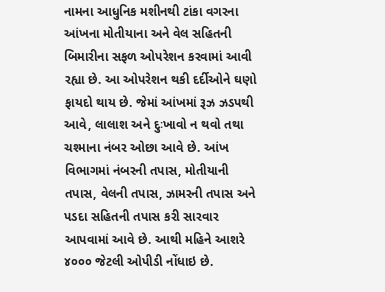નામના આધુનિક મશીનથી ટાંકા વગરના આંખના મોતીયાના અને વેલ સહિતની બિમારીના સફળ ઓપરેશન કરવામાં આવી રહ્યા છે. આ ઓપરેશન થકી દર્દીઓને ઘણો ફાયદો થાય છે. જેમાં આંખમાં રૂઝ ઝડપથી આવે, લાલાશ અને દુઃખાવો ન થવો તથા ચશ્માના નંબર ઓછા આવે છે. આંખ વિભાગમાં નંબરની તપાસ, મોતીયાની તપાસ, વેલની તપાસ, ઝામરની તપાસ અને પડદા સહિતની તપાસ કરી સારવાર આપવામાં આવે છે. આથી મહિને આશરે ૪૦૦૦ જેટલી ઓપીડી નોંધાઇ છે.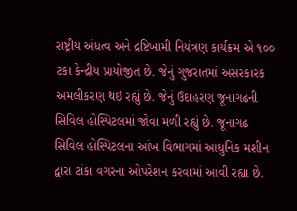રાષ્ટ્રીય અંધત્વ અને દ્રષ્ટિખામી નિયંત્રણ કાર્યક્રમ એ ૧૦૦ ટકા કેન્દ્રીય પ્રાયોજીત છે. જેનું ગુજરાતમાં અસરકારક અમલીકરણ થઇ રહ્યું છે. જેનું ઉદાહરણ જૂનાગઢની સિવિલ હોસ્પિટલમાં જોવા મળી રહ્યું છે. જૂનાગઢ સિવિલ હોસ્પિટલના આંખ વિભાગમાં આધુનિક મશીન દ્વારા ટાંકા વગરના ઓપરેશન કરવામાં આવી રહ્યા છે.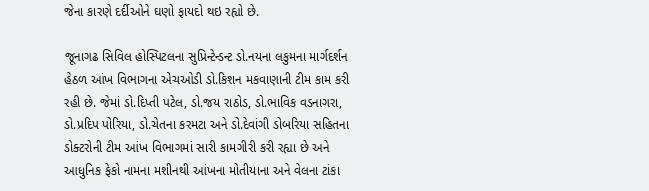જેના કારણે દર્દીઓને ઘણો ફાયદો થઇ રહ્યો છે.

જૂનાગઢ સિવિલ હોસ્પિટલના સુપ્રિન્ટેન્ડન્ટ ડો.નયના લકુમના માર્ગદર્શન હેઠળ આંખ વિભાગના એચઓડી ડો.કિશન મકવાણાની ટીમ કામ કરી રહી છે. જેમાં ડો.દિપ્તી પટેલ, ડો.જય રાઠોડ, ડો.ભાવિક વડનાગરા, ડો.પ્રદિપ પોરિયા, ડો.ચેતના કરમટા અને ડો.દેવાંગી ડોબરિયા સહિતના ડોક્ટરોની ટીમ આંખ વિભાગમાં સારી કામગીરી કરી રહ્યા છે અને આધુનિક ફેકો નામના મશીનથી આંખના મોતીયાના અને વેલના ટાંકા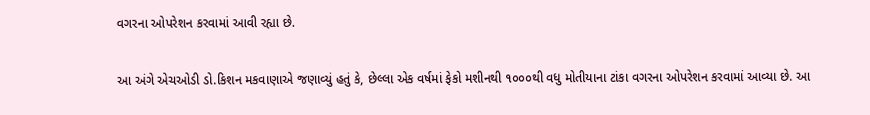વગરના ઓપરેશન કરવામાં આવી રહ્યા છે.

આ અંગે એચઓડી ડો.કિશન મકવાણાએ જણાવ્યું હતું કે, છેલ્લા એક વર્ષમાં ફેકો મશીનથી ૧૦૦૦થી વધુ મોતીયાના ટાંકા વગરના ઓપરેશન કરવામાં આવ્યા છે. આ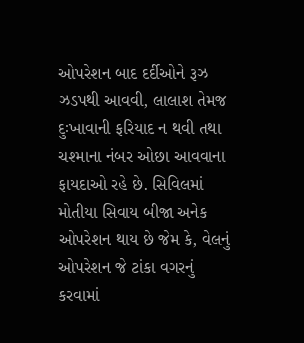ઓપરેશન બાદ દર્દીઓને રૂઝ ઝડપથી આવવી, લાલાશ તેમજ દુઃખાવાની ફરિયાદ ન થવી તથા ચશ્માના નંબર ઓછા આવવાના ફાયદાઓ રહે છે. સિવિલમાં મોતીયા સિવાય બીજા અનેક ઓપરેશન થાય છે જેમ કે, વેલનું ઓપરેશન જે ટાંકા વગરનું કરવામાં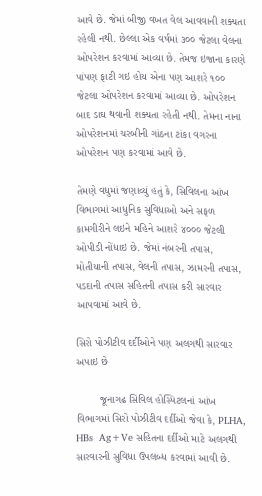આવે છે. જેમાં બીજી વખત વેલ આવવાની શક્યતા રહેલી નથી. છેલ્લા એક વર્ષમાં ૩૦૦ જેટલા વેલના ઓપરેશન કરવામાં આવ્યા છે. તેમજ ઇજાના કારણે પાંપણ ફાટી ગઇ હોય એના પણ આશરે ૧૦૦ જેટલા ઓપરેશન કરવામાં આવ્યા છે. ઓપરેશન બાદ ડાઘ થવાની શક્યતા રહેતી નથી. તેમના નાના ઓપરેશનમાં ચરબીની ગાંઠના ટાંકા વગરના ઓપરેશન પણ કરવામાં આવે છે.

તેમણે વધુમાં જણાવ્યું હતું કે, સિવિલના આંખ વિભાગમાં આધુનિક સુવિધાઓ અને સફળ કામગીરીને લઇને મહિને આશરે ૪૦૦૦ જેટલી ઓપીડી નોંધાઇ છે. જેમાં નંબરની તપાસ, મોતીયાની તપાસ, વેલની તપાસ, ઝામરની તપાસ, પડદાની તપાસ સહિતની તપાસ કરી સારવાર આપવામાં આવે છે.

સિરો પોઝીટીવ દર્દીઓને પણ અલગથી સારવાર અપાઇ છે

        જૂનાગઢ સિવિલ હોસ્પિટલનાં આંખ વિભાગમાં સિરો પોઝીટીવ દર્દીઓ જેવા કે, PLHA, HBs  Ag+Ve સહિતના દર્દીઓ માટે અલગથી સારવારની સુવિધા ઉપલબ્ધ કરવામાં આવી છે.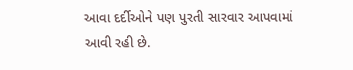આવા દર્દીઓને પણ પુરતી સારવાર આપવામાં આવી રહી છે.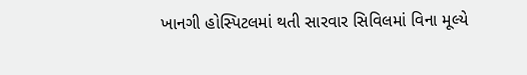ખાનગી હોસ્પિટલમાં થતી સારવાર સિવિલમાં વિના મૂલ્યે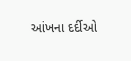આંખના દર્દીઓ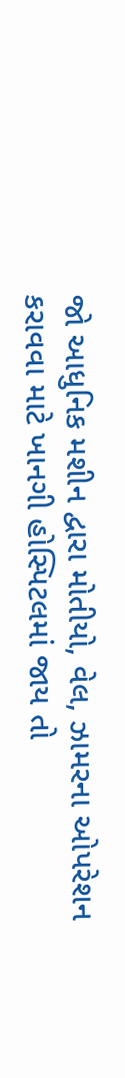જો આધુનિક મશીન દ્વારા મોતીયો, વેલ, ઝામરના ઓપરેશન કરાવવા માટે ખાનગી હોસ્પિટલમાં જાય તો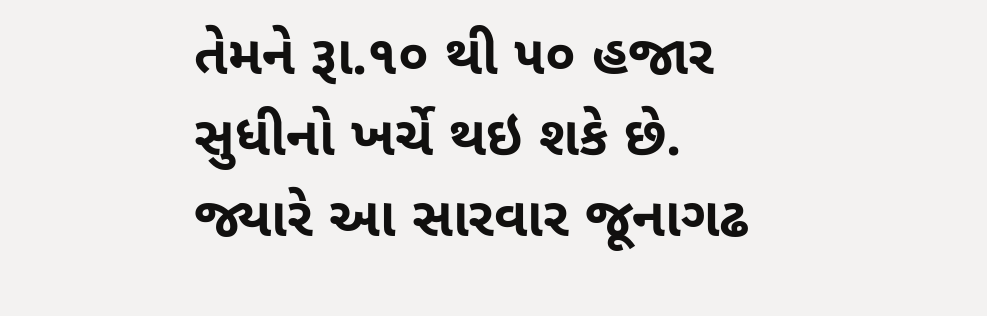તેમને રૂા.૧૦ થી ૫૦ હજાર સુધીનો ખર્ચે થઇ શકે છે. જ્યારે આ સારવાર જૂનાગઢ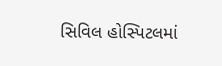સિવિલ હોસ્પિટલમાં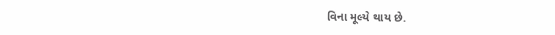વિના મૂલ્યે થાય છે.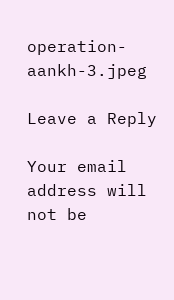operation-aankh-3.jpeg

Leave a Reply

Your email address will not be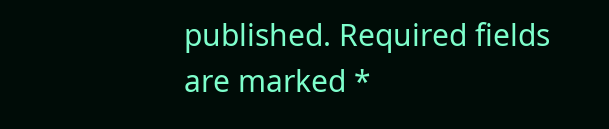published. Required fields are marked *